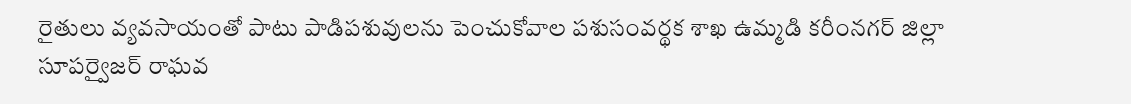రైతులు వ్యవసాయంతో పాటు పాడిపశువులను పెంచుకోవాల పశుసంవర్థక శాఖ ఉమ్మడి కరీంనగర్ జిల్లా సూపర్వైజర్ రాఘవ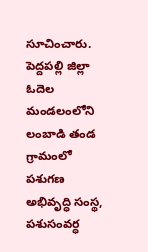సూచించారు. పెద్దపల్లి జిల్లా ఓదెల మండలంలోని లంబాడి తండ గ్రామంలో పశుగణ అభివృద్ధి సంస్థ, పశుసంవర్ధ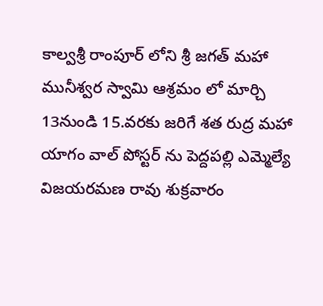కాల్వశ్రీ రాంపూర్ లోని శ్రీ జగత్ మహా మునీశ్వర స్వామి ఆశ్రమం లో మార్చి 13నుండి 15.వరకు జరిగే శత రుద్ర మహా యాగం వాల్ పోస్టర్ ను పెద్దపల్లి ఎమ్మెల్యే విజయరమణ రావు శుక్రవారం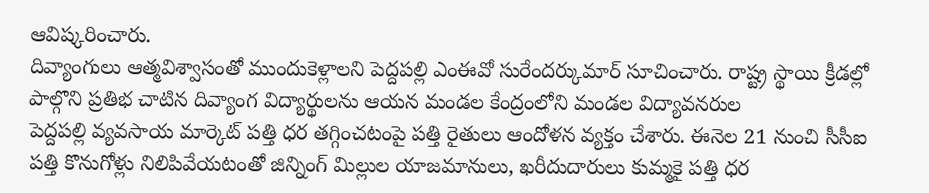ఆవిష్కరించారు.
దివ్యాంగులు ఆత్మవిశ్వాసంతో ముందుకెళ్లాలని పెద్దపల్లి ఎంఈవో సురేందర్కుమార్ సూచించారు. రాష్ట్ర స్థాయి క్రీడల్లో పాల్గొని ప్రతిభ చాటిన దివ్యాంగ విద్యార్థులను ఆయన మండల కేంద్రంలోని మండల విద్యావనరుల
పెద్దపల్లి వ్యవసాయ మార్కెట్ పత్తి ధర తగ్గించటంపై పత్తి రైతులు ఆందోళన వ్యక్తం చేశారు. ఈనెల 21 నుంచి సీసీఐ పత్తి కొనుగోళ్లు నిలిపివేయటంతో జిన్నింగ్ మిల్లుల యాజమానులు, ఖరీదుదారులు కుమ్మకై పత్తి ధర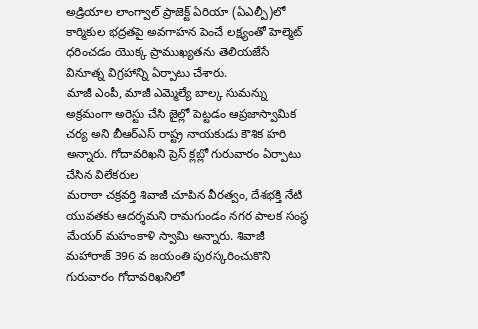అడ్రియాల లాంగ్వాల్ ప్రాజెక్ట్ ఏరియా (ఏఎల్పీ)లో కార్మికుల భద్రతపై అవగాహన పెంచే లక్ష్యంతో హెల్మెట్ ధరించడం యొక్క ప్రాముఖ్యతను తెలియజేసే వినూత్న విగ్రహాన్ని ఏర్పాటు చేశారు.
మాజీ ఎంపీ, మాజీ ఎమ్మెల్యే బాల్క సుమన్ను అక్రమంగా అరెస్టు చేసి జైల్లో పెట్టడం ఆప్రజాస్వామిక చర్య అని బీఆర్ఎస్ రాష్ట్ర నాయకుడు కౌశిక హరి అన్నారు. గోదావరిఖని ప్రెస్ క్లబ్లో గురువారం ఏర్పాటు చేసిన విలేకరుల
మరాఠా చక్రవర్తి శివాజీ చూపిన వీరత్వం, దేశభక్తి నేటి యువతకు ఆదర్శమని రామగుండం నగర పాలక సంస్థ మేయర్ మహంకాళి స్వామి అన్నారు. శివాజీ మహారాజ్ 396 వ జయంతి పురస్కరించుకొని గురువారం గోదావరిఖనిలో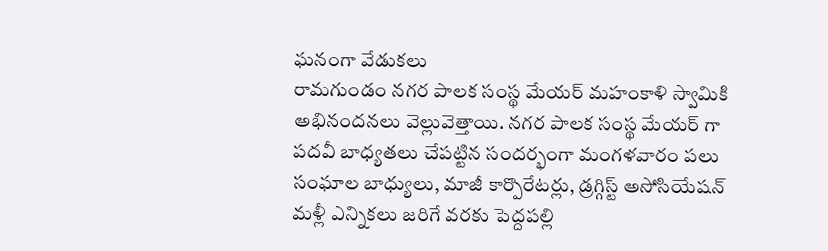ఘనంగా వేడుకలు
రామగుండం నగర పాలక సంస్థ మేయర్ మహంకాళి స్వామికి అభినందనలు వెల్లువెత్తాయి. నగర పాలక సంస్థ మేయర్ గా పదవీ బాధ్యతలు చేపట్టిన సందర్భంగా మంగళవారం పలు సంఘాల బాధ్యులు, మాజీ కార్పొరేటర్లు, డ్రగ్గిస్ట్ అసోసియేషన్
మళ్లీ ఎన్నికలు జరిగే వరకు పెద్దపల్లి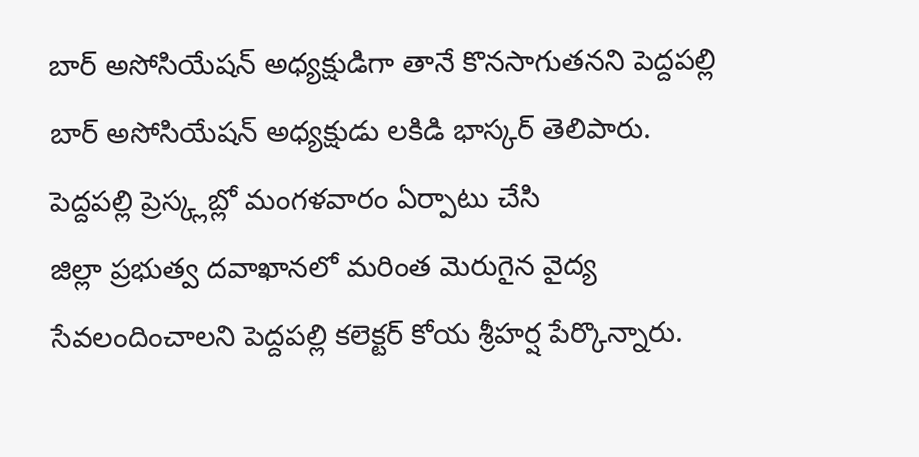బార్ అసోసియేషన్ అధ్యక్షుడిగా తానే కొనసాగుతనని పెద్దపల్లి బార్ అసోసియేషన్ అధ్యక్షుడు లకిడి భాస్కర్ తెలిపారు. పెద్దపల్లి ప్రెస్క్లబ్లో మంగళవారం ఏర్పాటు చేసి
జిల్లా ప్రభుత్వ దవాఖానలో మరింత మెరుగైన వైద్య సేవలందించాలని పెద్దపల్లి కలెక్టర్ కోయ శ్రీహర్ష పేర్కొన్నారు.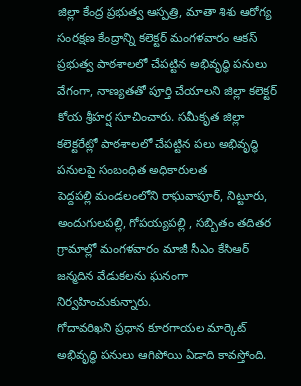జిల్లా కేంద్ర ప్రభుత్వ ఆస్పత్రి, మాతా శిశు ఆరోగ్య సంరక్షణ కేంద్రాన్ని కలెక్టర్ మంగళవారం ఆకస్
ప్రభుత్వ పాఠశాలలో చేపట్టిన అభివృద్ధి పనులు వేగంగా, నాణ్యతతో పూర్తి చేయాలని జిల్లా కలెక్టర్ కోయ శ్రీహర్ష సూచించారు. సమీకృత జిల్లా కలెక్టరేట్లో పాఠశాలలో చేపట్టిన పలు అభివృద్ధి పనులపై సంబంధిత అధికారులత
పెద్దపల్లి మండలంలోని రాఘవాపూర్, నిట్టూరు, అందుగులపల్లి, గోపయ్యపల్లి , సబ్బితం తదితర గ్రామాల్లో మంగళవారం మాజీ సీఎం కేసిఆర్ జన్మదిన వేడుకలను ఘనంగా నిర్వహించుకున్నారు.
గోదావరిఖని ప్రధాన కూరగాయల మార్కెట్ అభివృద్ధి పనులు ఆగిపోయి ఏడాది కావస్తోంది.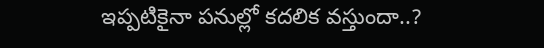ఇప్పటికైనా పనుల్లో కదలిక వస్తుందా..?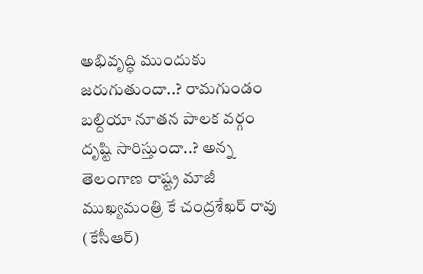అభివృద్ధి ముందుకు జరుగుతుందా..? రామగుండం బల్దియా నూతన పాలక వర్గం దృష్టి సారిస్తుందా..? అన్న
తెలంగాణ రాష్ట్ర మాజీ ముఖ్యమంత్రి కే చంద్రశేఖర్ రావు (కేసీఆర్)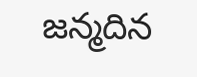జన్మదిన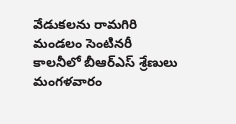వేడుకలను రామగిరి మండలం సెంటినరీ కాలనీలో బీఆర్ఎస్ శ్రేణులు మంగళవారం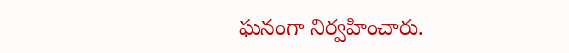ఘనంగా నిర్వహించారు.